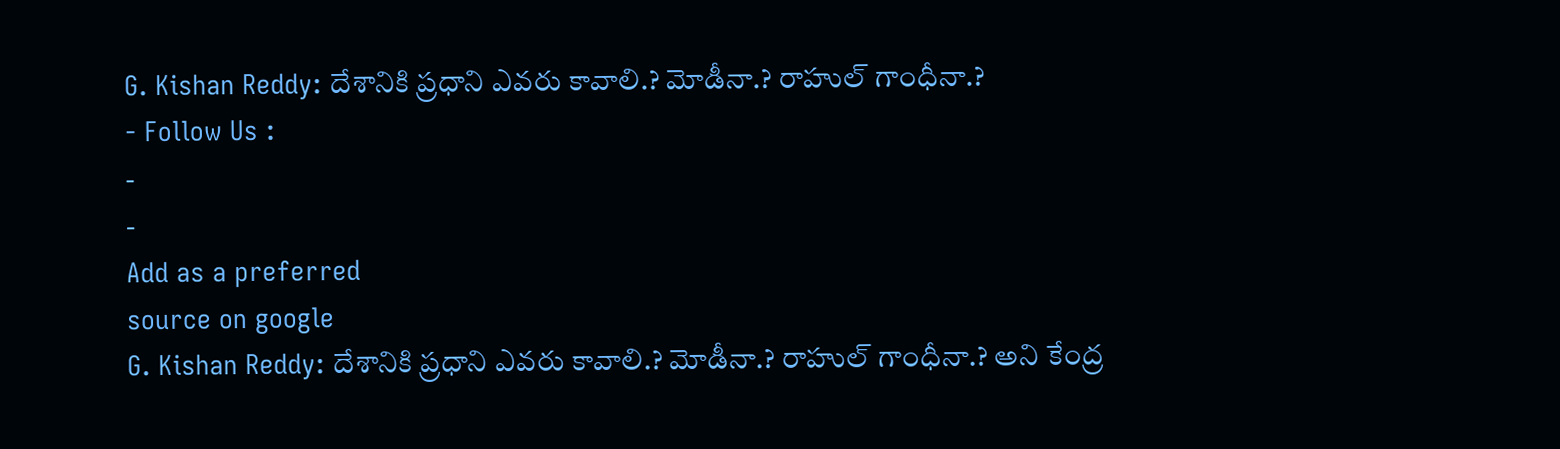G. Kishan Reddy: దేశానికి ప్రధాని ఎవరు కావాలి.? మోడీనా.? రాహుల్ గాంధీనా.?
- Follow Us :
-
-
Add as a preferred
source on google
G. Kishan Reddy: దేశానికి ప్రధాని ఎవరు కావాలి.? మోడీనా.? రాహుల్ గాంధీనా.? అని కేంద్ర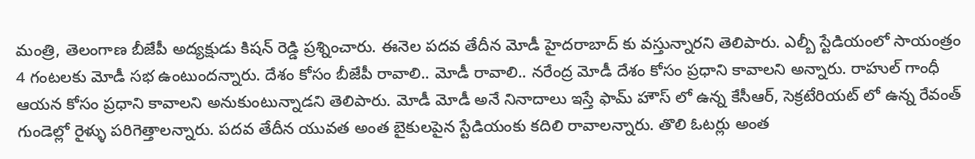మంత్రి, తెలంగాణ బీజేపీ అద్యక్షుడు కిషన్ రెడ్డి ప్రశ్నించారు. ఈనెల పదవ తేదీన మోడీ హైదరాబాద్ కు వస్తున్నారని తెలిపారు. ఎల్బీ స్టేడియంలో సాయంత్రం 4 గంటలకు మోడీ సభ ఉంటుందన్నారు. దేశం కోసం బీజేపీ రావాలి.. మోడీ రావాలి.. నరేంద్ర మోడీ దేశం కోసం ప్రధాని కావాలని అన్నారు. రాహుల్ గాంధీ ఆయన కోసం ప్రధాని కావాలని అనుకుంటున్నాడని తెలిపారు. మోడీ మోడీ అనే నినాదాలు ఇస్తే ఫామ్ హౌస్ లో ఉన్న కేసీఆర్, సెక్రటేరియట్ లో ఉన్న రేవంత్ గుండెల్లో రైళ్ళు పరిగెత్తాలన్నారు. పదవ తేదీన యువత అంత బైకులపైన స్టేడియంకు కదిలి రావాలన్నారు. తొలి ఓటర్లు అంత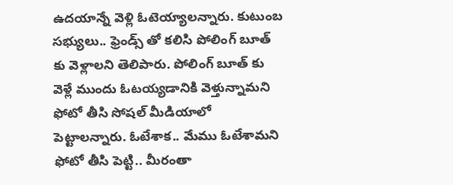ఉదయాన్నే వెళ్లి ఓటెయ్యాలన్నారు. కుటుంబ సభ్యులు.. ఫ్రెండ్స్ తో కలిసి పోలింగ్ బూత్ కు వెళ్లాలని తెలిపారు. పోలింగ్ బూత్ కు వెళ్లే ముందు ఓటయ్యడానికి వెళ్తున్నామని ఫోటో తీసి సోషల్ మీడియాలో పెట్టాలన్నారు. ఓటేశాక.. మేము ఓటేశామని ఫోటో తీసి పెట్టి.. మీరంతా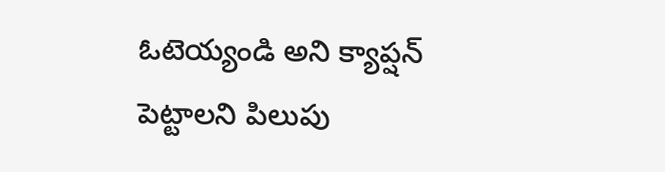ఓటెయ్యండి అని క్యాప్షన్ పెట్టాలని పిలుపు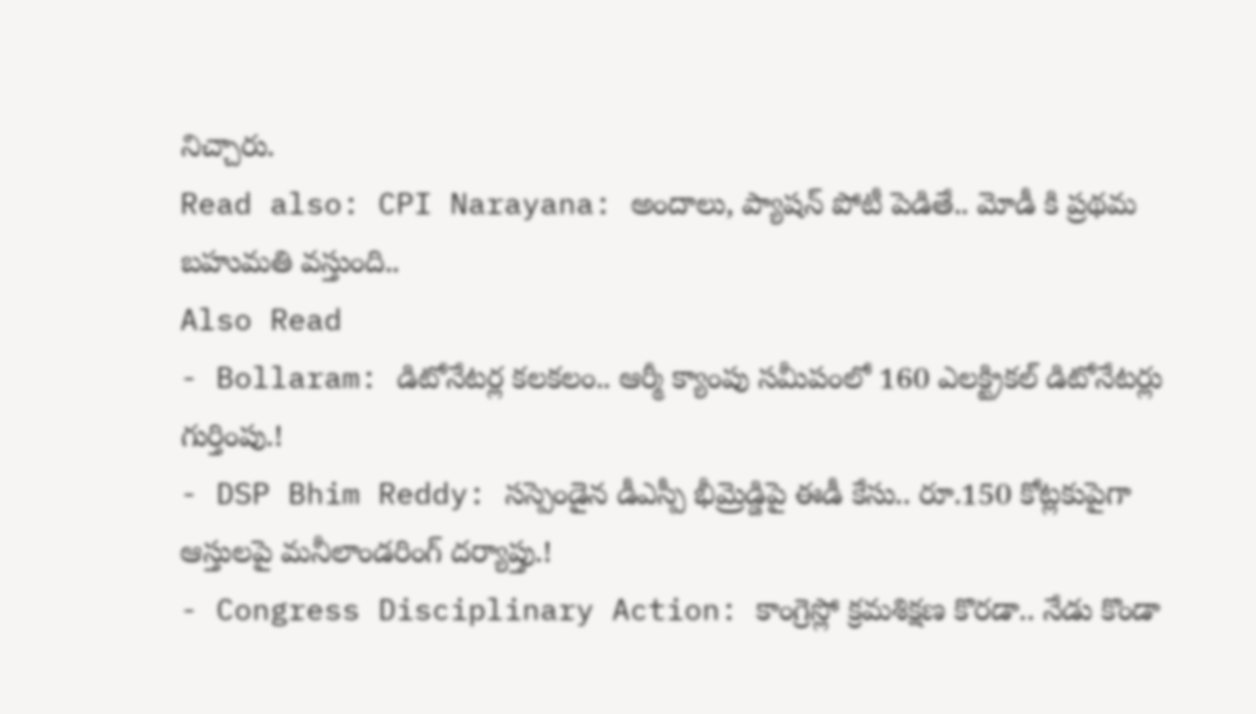నిచ్చారు.
Read also: CPI Narayana: అందాలు, ప్యాషన్ పోటీ పెడితే.. మోడీ కి ప్రథమ బహుమతి వస్తుంది..
Also Read
- Bollaram: డిటోనేటర్ల కలకలం.. ఆర్మీ క్యాంపు సమీపంలో 160 ఎలక్ట్రికల్ డిటోనేటర్లు గుర్తింపు.!
- DSP Bhim Reddy: సస్పెండైన డీఎస్పీ భీమ్రెడ్డిపై ఈడీ కేసు.. రూ.150 కోట్లకుపైగా ఆస్తులపై మనీలాండరింగ్ దర్యాప్తు.!
- Congress Disciplinary Action: కాంగ్రెస్లో క్రమశిక్షణ కొరడా.. నేడు కొండా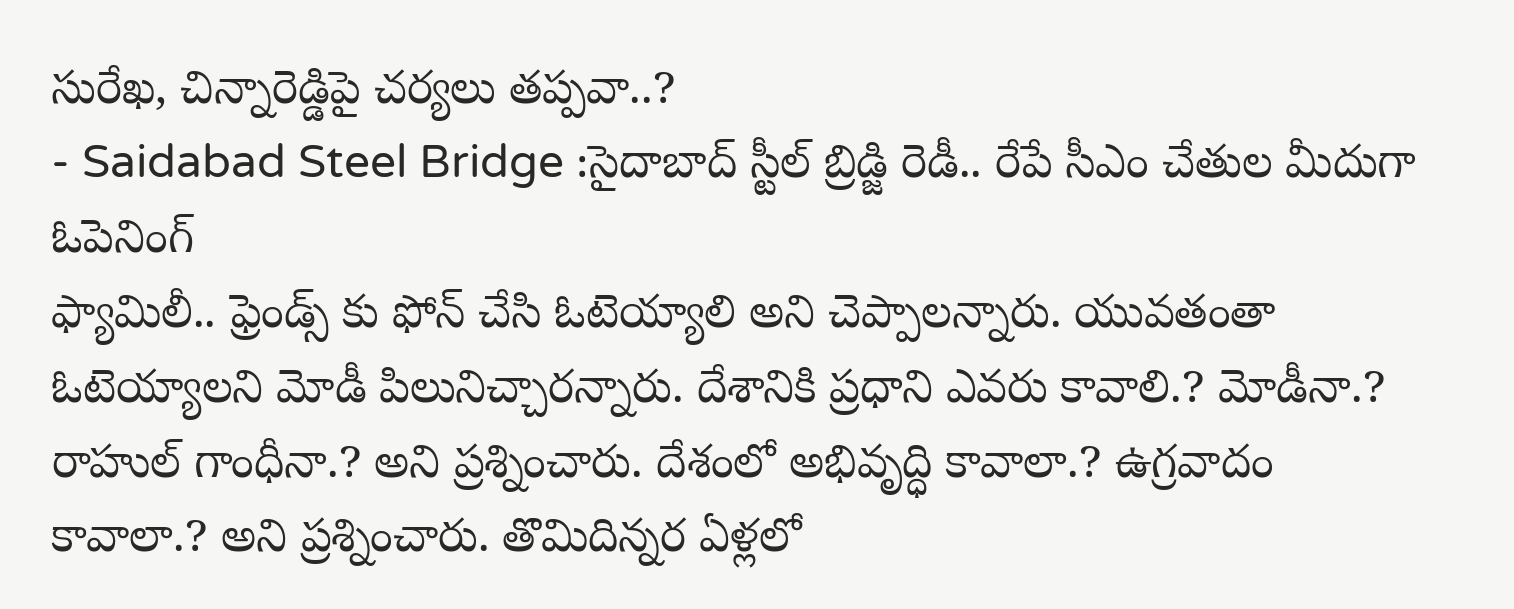సురేఖ, చిన్నారెడ్డిపై చర్యలు తప్పవా..?
- Saidabad Steel Bridge :సైదాబాద్ స్టీల్ బ్రిడ్జి రెడీ.. రేపే సీఎం చేతుల మీదుగా ఓపెనింగ్
ఫ్యామిలీ.. ఫ్రెండ్స్ కు ఫోన్ చేసి ఓటెయ్యాలి అని చెప్పాలన్నారు. యువతంతా ఓటెయ్యాలని మోడీ పిలునిచ్చారన్నారు. దేశానికి ప్రధాని ఎవరు కావాలి.? మోడీనా.? రాహుల్ గాంధీనా.? అని ప్రశ్నించారు. దేశంలో అభివృద్ధి కావాలా.? ఉగ్రవాదం కావాలా.? అని ప్రశ్నించారు. తొమిదిన్నర ఏళ్లలో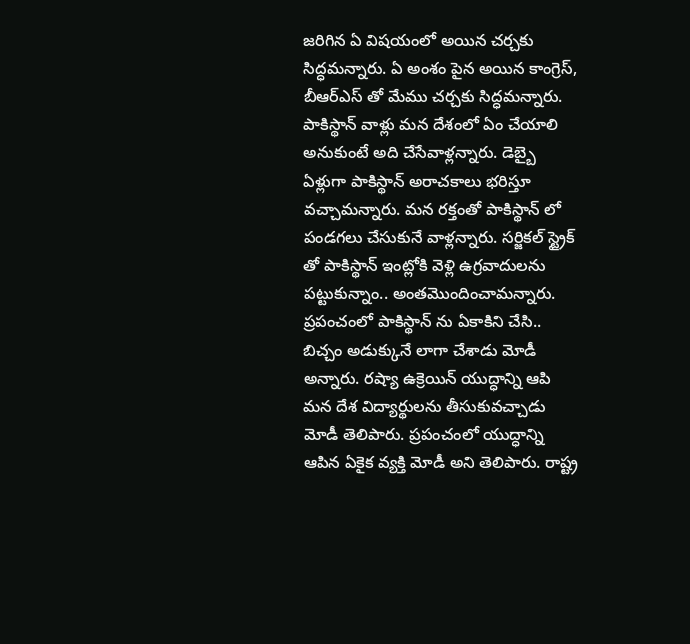జరిగిన ఏ విషయంలో అయిన చర్చకు సిద్ధమన్నారు. ఏ అంశం పైన అయిన కాంగ్రెస్, బీఆర్ఎస్ తో మేము చర్చకు సిద్ధమన్నారు. పాకిస్థాన్ వాళ్లు మన దేశంలో ఏం చేయాలి అనుకుంటే అది చేసేవాళ్లన్నారు. డెబ్బై ఏళ్లుగా పాకిస్థాన్ అరాచకాలు భరిస్తూ వచ్చామన్నారు. మన రక్తంతో పాకిస్థాన్ లో పండగలు చేసుకునే వాళ్లన్నారు. సర్జికల్ స్ట్రైక్ తో పాకిస్థాన్ ఇంట్లోకి వెళ్లి ఉగ్రవాదులను పట్టుకున్నాం.. అంతమొందించామన్నారు. ప్రపంచంలో పాకిస్థాన్ ను ఏకాకిని చేసి.. బిచ్చం అడుక్కునే లాగా చేశాడు మోడీ అన్నారు. రష్యా ఉక్రెయిన్ యుద్ధాన్ని ఆపి మన దేశ విద్యార్థులను తీసుకువచ్చాడు మోడీ తెలిపారు. ప్రపంచంలో యుద్ధాన్ని ఆపిన ఏకైక వ్యక్తి మోడీ అని తెలిపారు. రాష్ట్ర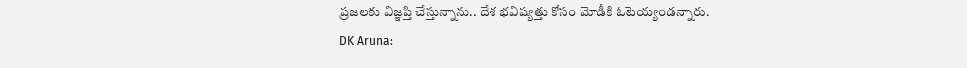ప్రజలకు విజ్ఞప్తి చేస్తున్నాను.. దేశ భవిష్యత్తు కోసం మోడీకి ఓటెయ్యండన్నారు.
DK Aruna: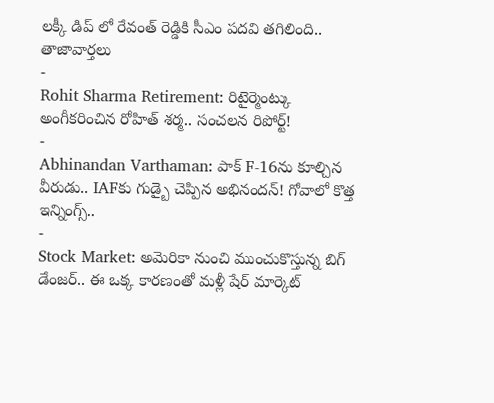లక్కీ డిప్ లో రేవంత్ రెడ్డికి సీఎం పదవి తగిలింది..
తాజావార్తలు
-
Rohit Sharma Retirement: రిటైర్మెంట్కు అంగీకరించిన రోహిత్ శర్మ.. సంచలన రిపోర్ట్!
-
Abhinandan Varthaman: పాక్ F-16ను కూల్చిన వీరుడు.. IAFకు గుడ్బై చెప్పిన అభినందన్! గోవాలో కొత్త ఇన్నింగ్స్..
-
Stock Market: అమెరికా నుంచి ముంచుకొస్తున్న బిగ్ డేంజర్.. ఈ ఒక్క కారణంతో మళ్లీ షేర్ మార్కెట్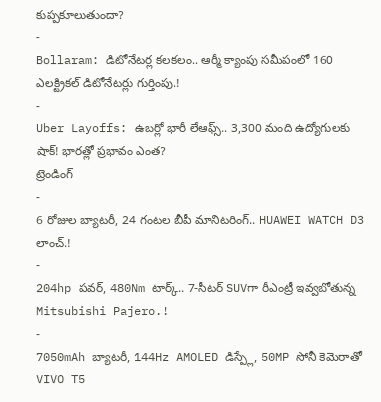కుప్పకూలుతుందా?
-
Bollaram: డిటోనేటర్ల కలకలం.. ఆర్మీ క్యాంపు సమీపంలో 160 ఎలక్ట్రికల్ డిటోనేటర్లు గుర్తింపు.!
-
Uber Layoffs: ఉబర్లో భారీ లేఆఫ్స్.. 3,300 మంది ఉద్యోగులకు షాక్! భారత్లో ప్రభావం ఎంత?
ట్రెండింగ్
-
6 రోజుల బ్యాటరీ, 24 గంటల బీపీ మానిటరింగ్.. HUAWEI WATCH D3 లాంచ్.!
-
204hp పవర్, 480Nm టార్క్.. 7-సీటర్ SUVగా రీఎంట్రీ ఇవ్వబోతున్న Mitsubishi Pajero.!
-
7050mAh బ్యాటరీ, 144Hz AMOLED డిస్ప్లే, 50MP సోనీ కెమెరాతో VIVO T5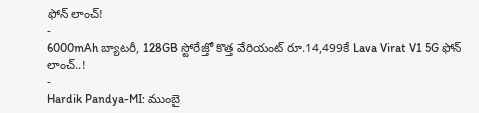ఫోన్ లాంచ్!
-
6000mAh బ్యాటరీ, 128GB స్టోరేజ్తో కొత్త వేరియంట్ రూ.14,499కే Lava Virat V1 5G ఫోన్ లాంచ్..!
-
Hardik Pandya-MI: ముంబై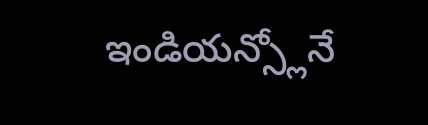ఇండియన్స్లోనే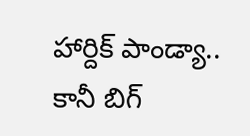హార్దిక్ పాండ్యా.. కానీ బిగ్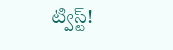ట్విస్ట్!